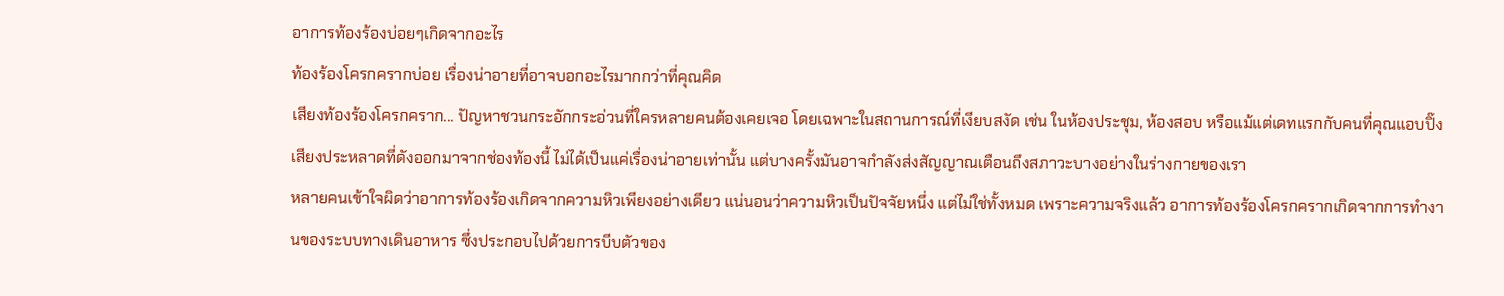อาการท้องร้องบ่อยๆเกิดจากอะไร
ท้องร้องโครกครากบ่อย เรื่องน่าอายที่อาจบอกอะไรมากกว่าที่คุณคิด
เสียงท้องร้องโครกคราก... ปัญหาชวนกระอักกระอ่วนที่ใครหลายคนต้องเคยเจอ โดยเฉพาะในสถานการณ์ที่เงียบสงัด เช่น ในห้องประชุม, ห้องสอบ หรือแม้แต่เดทแรกกับคนที่คุณแอบปิ๊ง เสียงประหลาดที่ดังออกมาจากช่องท้องนี้ ไม่ได้เป็นแค่เรื่องน่าอายเท่านั้น แต่บางครั้งมันอาจกำลังส่งสัญญาณเตือนถึงสภาวะบางอย่างในร่างกายของเรา
หลายคนเข้าใจผิดว่าอาการท้องร้องเกิดจากความหิวเพียงอย่างเดียว แน่นอนว่าความหิวเป็นปัจจัยหนึ่ง แต่ไม่ใช่ทั้งหมด เพราะความจริงแล้ว อาการท้องร้องโครกครากเกิดจากการทำงานของระบบทางเดินอาหาร ซึ่งประกอบไปด้วยการบีบตัวของ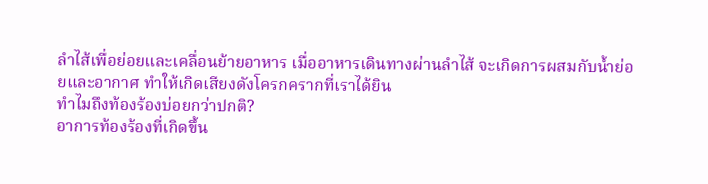ลำไส้เพื่อย่อยและเคลื่อนย้ายอาหาร เมื่ออาหารเดินทางผ่านลำไส้ จะเกิดการผสมกับน้ำย่อยและอากาศ ทำให้เกิดเสียงดังโครกครากที่เราได้ยิน
ทำไมถึงท้องร้องบ่อยกว่าปกติ?
อาการท้องร้องที่เกิดขึ้น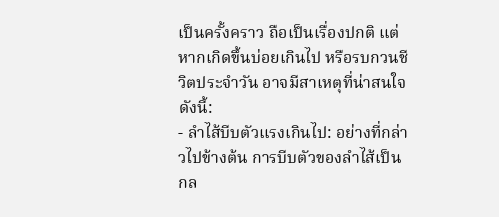เป็นครั้งคราว ถือเป็นเรื่องปกติ แต่หากเกิดขึ้นบ่อยเกินไป หรือรบกวนชีวิตประจำวัน อาจมีสาเหตุที่น่าสนใจดังนี้:
- ลำไส้บีบตัวแรงเกินไป: อย่างที่กล่าวไปข้างต้น การบีบตัวของลำไส้เป็นกล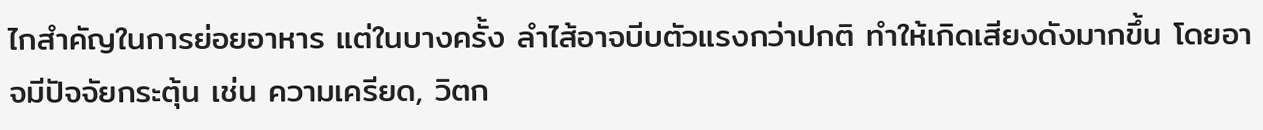ไกสำคัญในการย่อยอาหาร แต่ในบางครั้ง ลำไส้อาจบีบตัวแรงกว่าปกติ ทำให้เกิดเสียงดังมากขึ้น โดยอาจมีปัจจัยกระตุ้น เช่น ความเครียด, วิตก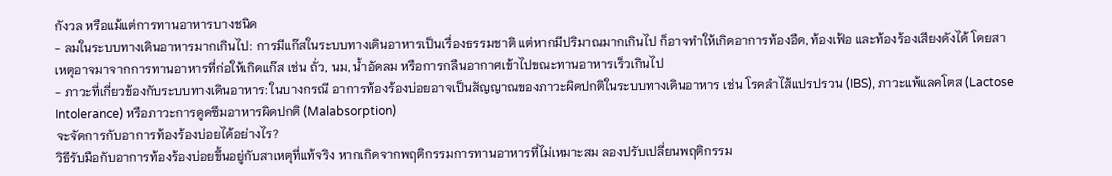กังวล หรือแม้แต่การทานอาหารบางชนิด
- ลมในระบบทางเดินอาหารมากเกินไป: การมีแก๊สในระบบทางเดินอาหารเป็นเรื่องธรรมชาติ แต่หากมีปริมาณมากเกินไป ก็อาจทำให้เกิดอาการท้องอืด, ท้องเฟ้อ และท้องร้องเสียงดังได้ โดยสาเหตุอาจมาจากการทานอาหารที่ก่อให้เกิดแก๊ส เช่น ถั่ว, นม, น้ำอัดลม หรือการกลืนอากาศเข้าไปขณะทานอาหารเร็วเกินไป
- ภาวะที่เกี่ยวข้องกับระบบทางเดินอาหาร: ในบางกรณี อาการท้องร้องบ่อยอาจเป็นสัญญาณของภาวะผิดปกติในระบบทางเดินอาหาร เช่น โรคลำไส้แปรปรวน (IBS), ภาวะแพ้แลคโตส (Lactose Intolerance) หรือภาวะการดูดซึมอาหารผิดปกติ (Malabsorption)
จะจัดการกับอาการท้องร้องบ่อยได้อย่างไร?
วิธีรับมือกับอาการท้องร้องบ่อยขึ้นอยู่กับสาเหตุที่แท้จริง หากเกิดจากพฤติกรรมการทานอาหารที่ไม่เหมาะสม ลองปรับเปลี่ยนพฤติกรรม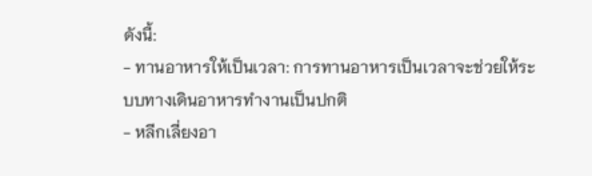ดังนี้:
- ทานอาหารให้เป็นเวลา: การทานอาหารเป็นเวลาจะช่วยให้ระบบทางเดินอาหารทำงานเป็นปกติ
- หลีกเลี่ยงอา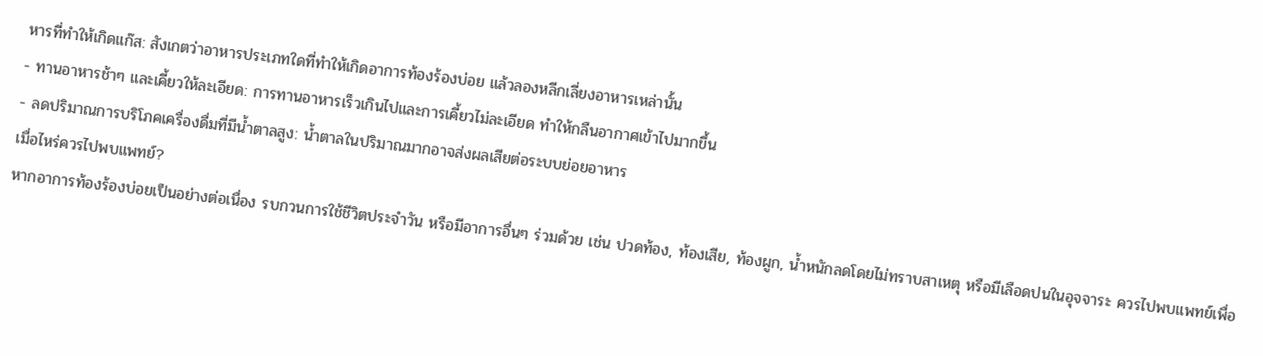หารที่ทำให้เกิดแก๊ส: สังเกตว่าอาหารประเภทใดที่ทำให้เกิดอาการท้องร้องบ่อย แล้วลองหลีกเลี่ยงอาหารเหล่านั้น
- ทานอาหารช้าๆ และเคี้ยวให้ละเอียด: การทานอาหารเร็วเกินไปและการเคี้ยวไม่ละเอียด ทำให้กลืนอากาศเข้าไปมากขึ้น
- ลดปริมาณการบริโภคเครื่องดื่มที่มีน้ำตาลสูง: น้ำตาลในปริมาณมากอาจส่งผลเสียต่อระบบย่อยอาหาร
เมื่อไหร่ควรไปพบแพทย์?
หากอาการท้องร้องบ่อยเป็นอย่างต่อเนื่อง รบกวนการใช้ชีวิตประจำวัน หรือมีอาการอื่นๆ ร่วมด้วย เช่น ปวดท้อง, ท้องเสีย, ท้องผูก, น้ำหนักลดโดยไม่ทราบสาเหตุ หรือมีเลือดปนในอุจจาระ ควรไปพบแพทย์เพื่อ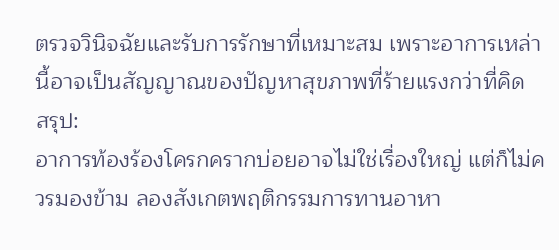ตรวจวินิจฉัยและรับการรักษาที่เหมาะสม เพราะอาการเหล่านี้อาจเป็นสัญญาณของปัญหาสุขภาพที่ร้ายแรงกว่าที่คิด
สรุป:
อาการท้องร้องโครกครากบ่อยอาจไม่ใช่เรื่องใหญ่ แต่ก็ไม่ควรมองข้าม ลองสังเกตพฤติกรรมการทานอาหา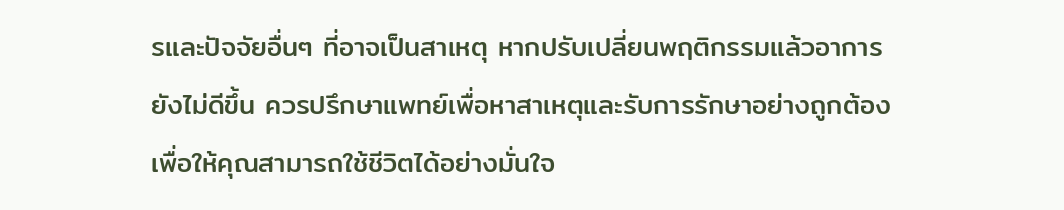รและปัจจัยอื่นๆ ที่อาจเป็นสาเหตุ หากปรับเปลี่ยนพฤติกรรมแล้วอาการยังไม่ดีขึ้น ควรปรึกษาแพทย์เพื่อหาสาเหตุและรับการรักษาอย่างถูกต้อง เพื่อให้คุณสามารถใช้ชีวิตได้อย่างมั่นใจ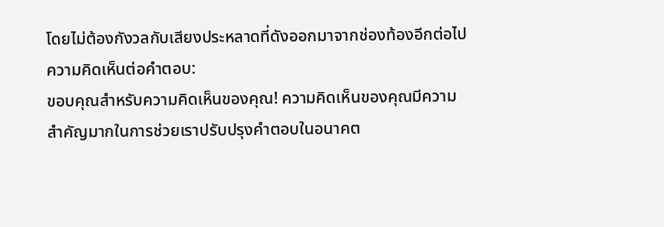โดยไม่ต้องกังวลกับเสียงประหลาดที่ดังออกมาจากช่องท้องอีกต่อไป
ความคิดเห็นต่อคำตอบ:
ขอบคุณสำหรับความคิดเห็นของคุณ! ความคิดเห็นของคุณมีความสำคัญมากในการช่วยเราปรับปรุงคำตอบในอนาคต